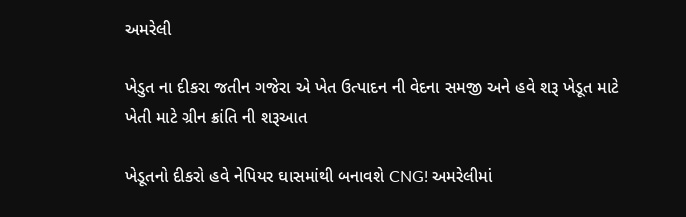અમરેલી

ખેડુત ના દીકરા જતીન ગજેરા એ ખેત ઉત્પાદન ની વેદના સમજી અને હવે શરૂ ખેડૂત માટે ખેતી માટે ગ્રીન ક્રાંતિ ની શરૂઆત

ખેડૂતનો દીકરો હવે નેપિયર ઘાસમાંથી બનાવશે CNG! અમરેલીમાં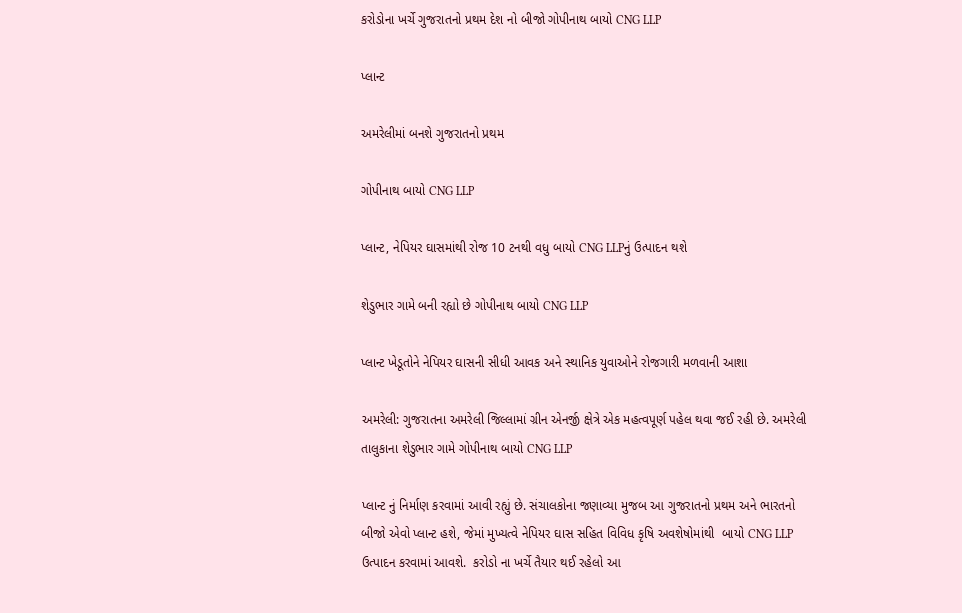કરોડોના ખર્ચે ગુજરાતનો પ્રથમ દેશ નો બીજો ગોપીનાથ બાયો CNG LLP

પ્લાન્ટ

અમરેલીમાં બનશે ગુજરાતનો પ્રથમ

ગોપીનાથ બાયો CNG LLP

પ્લાન્ટ, નેપિયર ઘાસમાંથી રોજ 10 ટનથી વધુ બાયો CNG LLPનું ઉત્પાદન થશે

શેડુભાર ગામે બની રહ્યો છે ગોપીનાથ બાયો CNG LLP

પ્લાન્ટ ખેડૂતોને નેપિયર ઘાસની સીધી આવક અને સ્થાનિક યુવાઓને રોજગારી મળવાની આશા

અમરેલી: ગુજરાતના અમરેલી જિલ્લામાં ગ્રીન એનર્જી ક્ષેત્રે એક મહત્વપૂર્ણ પહેલ થવા જઈ રહી છે. અમરેલી તાલુકાના શેડુભાર ગામે ગોપીનાથ બાયો CNG LLP

પ્લાન્ટ નું નિર્માણ કરવામાં આવી રહ્યું છે. સંચાલકોના જણાવ્યા મુજબ આ ગુજરાતનો પ્રથમ અને ભારતનો બીજો એવો પ્લાન્ટ હશે, જેમાં મુખ્યત્વે નેપિયર ઘાસ સહિત વિવિધ કૃષિ અવશેષોમાંથી  બાયો CNG LLP ઉત્પાદન કરવામાં આવશે.  કરોડો ના ખર્ચે તૈયાર થઈ રહેલો આ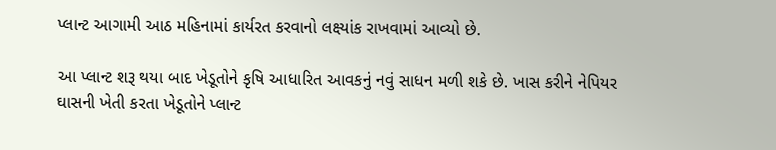પ્લાન્ટ આગામી આઠ મહિનામાં કાર્યરત કરવાનો લક્ષ્યાંક રાખવામાં આવ્યો છે.

આ પ્લાન્ટ શરૂ થયા બાદ ખેડૂતોને કૃષિ આધારિત આવકનું નવું સાધન મળી શકે છે. ખાસ કરીને નેપિયર ઘાસની ખેતી કરતા ખેડૂતોને પ્લાન્ટ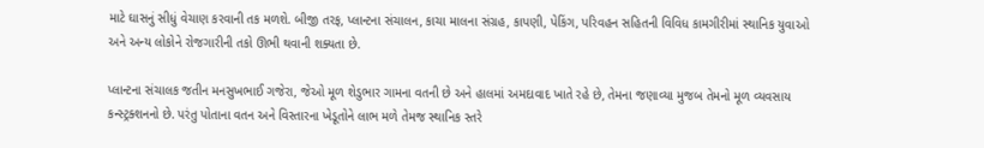માટે ઘાસનું સીધું વેચાણ કરવાની તક મળશે. બીજી તરફ, પ્લાન્ટના સંચાલન, કાચા માલના સંગ્રહ, કાપણી, પેકિંગ, પરિવહન સહિતની વિવિધ કામગીરીમાં સ્થાનિક યુવાઓ અને અન્ય લોકોને રોજગારીની તકો ઊભી થવાની શક્યતા છે.

પ્લાન્ટના સંચાલક જતીન મનસુખભાઈ ગજેરા, જેઓ મૂળ શેડુભાર ગામના વતની છે અને હાલમાં અમદાવાદ ખાતે રહે છે, તેમના જણાવ્યા મુજબ તેમનો મૂળ વ્યવસાય કન્સ્ટ્રક્શનનો છે. પરંતુ પોતાના વતન અને વિસ્તારના ખેડૂતોને લાભ મળે તેમજ સ્થાનિક સ્તરે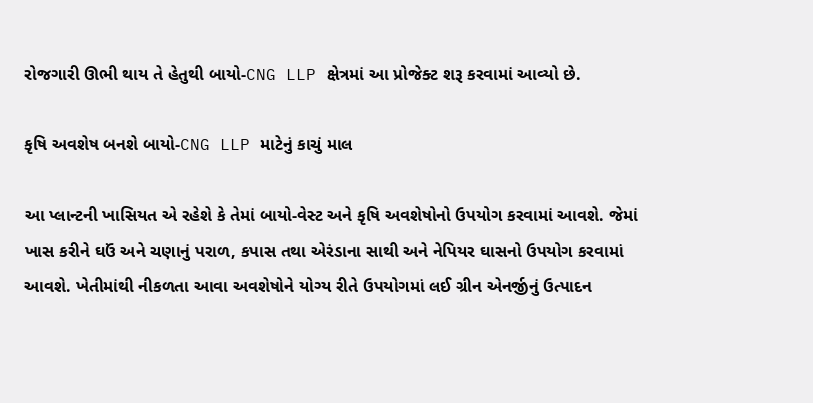રોજગારી ઊભી થાય તે હેતુથી બાયો-CNG LLP ક્ષેત્રમાં આ પ્રોજેક્ટ શરૂ કરવામાં આવ્યો છે.

કૃષિ અવશેષ બનશે બાયો-CNG LLP માટેનું કાચું માલ

આ પ્લાન્ટની ખાસિયત એ રહેશે કે તેમાં બાયો-વેસ્ટ અને કૃષિ અવશેષોનો ઉપયોગ કરવામાં આવશે. જેમાં ખાસ કરીને ઘઉં અને ચણાનું પરાળ, કપાસ તથા એરંડાના સાથી અને નેપિયર ઘાસનો ઉપયોગ કરવામાં આવશે. ખેતીમાંથી નીકળતા આવા અવશેષોને યોગ્ય રીતે ઉપયોગમાં લઈ ગ્રીન એનર્જીનું ઉત્પાદન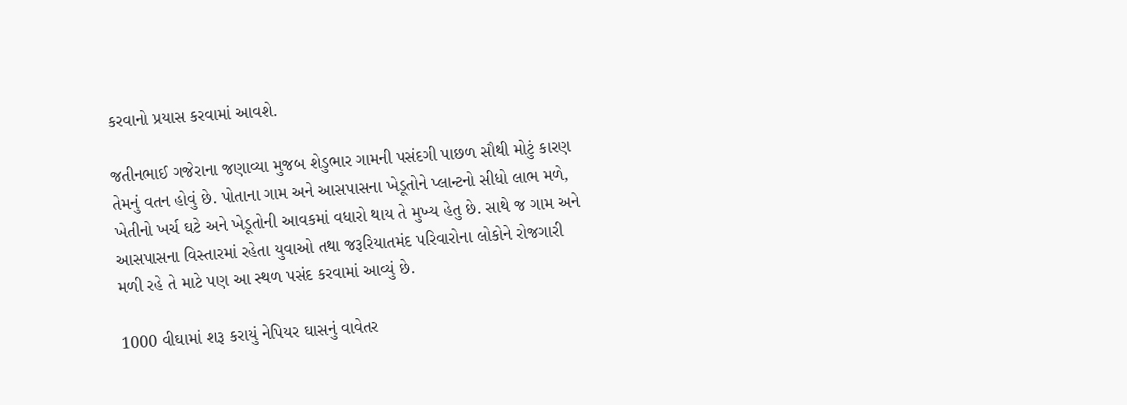કરવાનો પ્રયાસ કરવામાં આવશે.

જતીનભાઈ ગજેરાના જણાવ્યા મુજબ શેડુભાર ગામની પસંદગી પાછળ સૌથી મોટું કારણ તેમનું વતન હોવું છે. પોતાના ગામ અને આસપાસના ખેડૂતોને પ્લાન્ટનો સીધો લાભ મળે, ખેતીનો ખર્ચ ઘટે અને ખેડૂતોની આવકમાં વધારો થાય તે મુખ્ય હેતુ છે. સાથે જ ગામ અને આસપાસના વિસ્તારમાં રહેતા યુવાઓ તથા જરૂરિયાતમંદ પરિવારોના લોકોને રોજગારી મળી રહે તે માટે પણ આ સ્થળ પસંદ કરવામાં આવ્યું છે.

1000 વીઘામાં શરૂ કરાયું નેપિયર ઘાસનું વાવેતર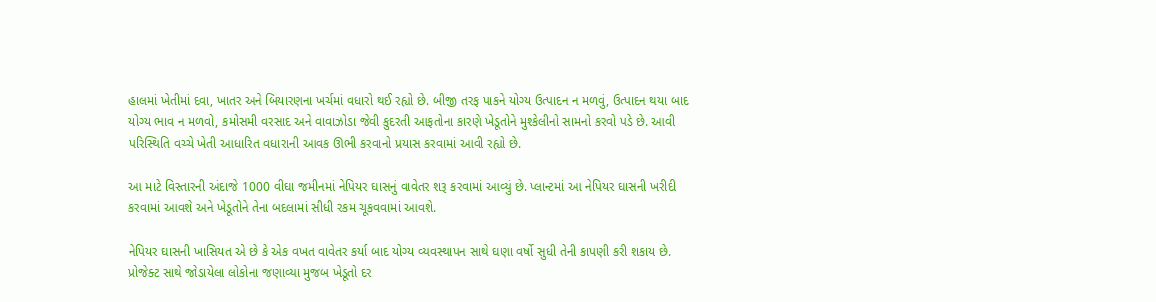હાલમાં ખેતીમાં દવા, ખાતર અને બિયારણના ખર્ચમાં વધારો થઈ રહ્યો છે. બીજી તરફ પાકને યોગ્ય ઉત્પાદન ન મળવું, ઉત્પાદન થયા બાદ યોગ્ય ભાવ ન મળવો, કમોસમી વરસાદ અને વાવાઝોડા જેવી કુદરતી આફતોના કારણે ખેડૂતોને મુશ્કેલીનો સામનો કરવો પડે છે. આવી પરિસ્થિતિ વચ્ચે ખેતી આધારિત વધારાની આવક ઊભી કરવાનો પ્રયાસ કરવામાં આવી રહ્યો છે.

આ માટે વિસ્તારની અંદાજે 1000 વીઘા જમીનમાં નેપિયર ઘાસનું વાવેતર શરૂ કરવામાં આવ્યું છે. પ્લાન્ટમાં આ નેપિયર ઘાસની ખરીદી કરવામાં આવશે અને ખેડૂતોને તેના બદલામાં સીધી રકમ ચૂકવવામાં આવશે.

નેપિયર ઘાસની ખાસિયત એ છે કે એક વખત વાવેતર કર્યા બાદ યોગ્ય વ્યવસ્થાપન સાથે ઘણા વર્ષો સુધી તેની કાપણી કરી શકાય છે. પ્રોજેક્ટ સાથે જોડાયેલા લોકોના જણાવ્યા મુજબ ખેડૂતો દર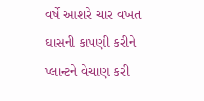વર્ષે આશરે ચાર વખત ઘાસની કાપણી કરીને પ્લાન્ટને વેચાણ કરી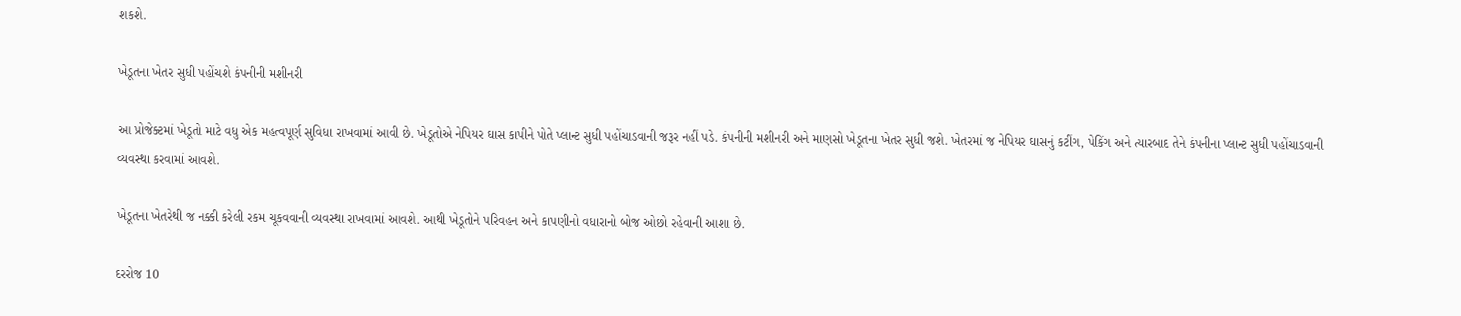શકશે.

ખેડૂતના ખેતર સુધી પહોંચશે કંપનીની મશીનરી

આ પ્રોજેક્ટમાં ખેડૂતો માટે વધુ એક મહત્વપૂર્ણ સુવિધા રાખવામાં આવી છે. ખેડૂતોએ નેપિયર ઘાસ કાપીને પોતે પ્લાન્ટ સુધી પહોંચાડવાની જરૂર નહીં પડે. કંપનીની મશીનરી અને માણસો ખેડૂતના ખેતર સુધી જશે. ખેતરમાં જ નેપિયર ઘાસનું કટીંગ, પેકિંગ અને ત્યારબાદ તેને કંપનીના પ્લાન્ટ સુધી પહોંચાડવાની વ્યવસ્થા કરવામાં આવશે.

ખેડૂતના ખેતરેથી જ નક્કી કરેલી રકમ ચૂકવવાની વ્યવસ્થા રાખવામાં આવશે. આથી ખેડૂતોને પરિવહન અને કાપણીનો વધારાનો બોજ ઓછો રહેવાની આશા છે.

દરરોજ 10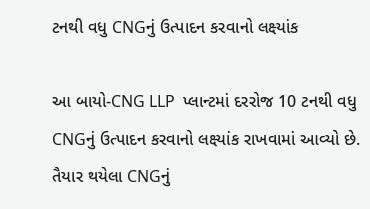ટનથી વધુ CNGનું ઉત્પાદન કરવાનો લક્ષ્યાંક

આ બાયો-CNG LLP  પ્લાન્ટમાં દરરોજ 10 ટનથી વધુ CNGનું ઉત્પાદન કરવાનો લક્ષ્યાંક રાખવામાં આવ્યો છે. તૈયાર થયેલા CNGનું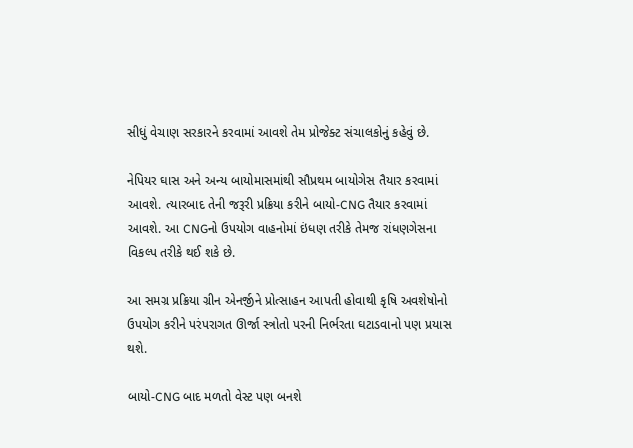સીધું વેચાણ સરકારને કરવામાં આવશે તેમ પ્રોજેક્ટ સંચાલકોનું કહેવું છે.

નેપિયર ઘાસ અને અન્ય બાયોમાસમાંથી સૌપ્રથમ બાયોગેસ તૈયાર કરવામાં આવશે. ત્યારબાદ તેની જરૂરી પ્રક્રિયા કરીને બાયો-CNG તૈયાર કરવામાં આવશે. આ CNGનો ઉપયોગ વાહનોમાં ઇંધણ તરીકે તેમજ રાંધણગેસના વિકલ્પ તરીકે થઈ શકે છે.

આ સમગ્ર પ્રક્રિયા ગ્રીન એનર્જીને પ્રોત્સાહન આપતી હોવાથી કૃષિ અવશેષોનો ઉપયોગ કરીને પરંપરાગત ઊર્જા સ્ત્રોતો પરની નિર્ભરતા ઘટાડવાનો પણ પ્રયાસ થશે.

બાયો-CNG બાદ મળતો વેસ્ટ પણ બનશે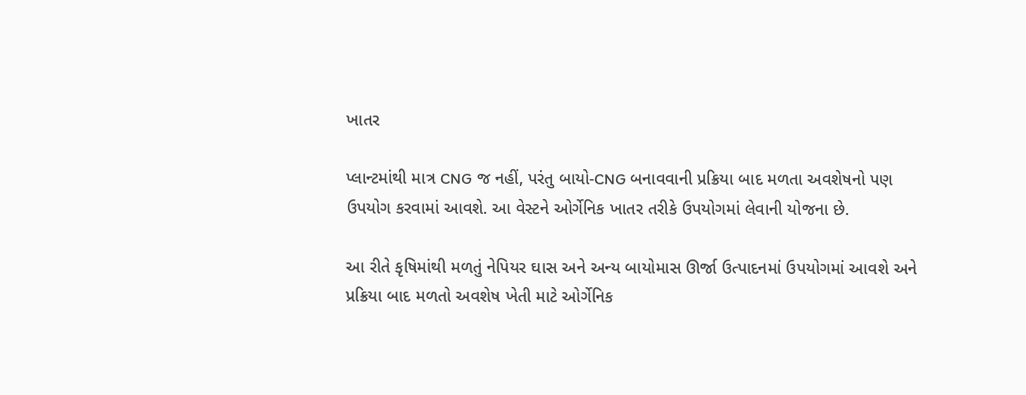ખાતર

પ્લાન્ટમાંથી માત્ર CNG જ નહીં, પરંતુ બાયો-CNG બનાવવાની પ્રક્રિયા બાદ મળતા અવશેષનો પણ ઉપયોગ કરવામાં આવશે. આ વેસ્ટને ઓર્ગેનિક ખાતર તરીકે ઉપયોગમાં લેવાની યોજના છે.

આ રીતે કૃષિમાંથી મળતું નેપિયર ઘાસ અને અન્ય બાયોમાસ ઊર્જા ઉત્પાદનમાં ઉપયોગમાં આવશે અને પ્રક્રિયા બાદ મળતો અવશેષ ખેતી માટે ઓર્ગેનિક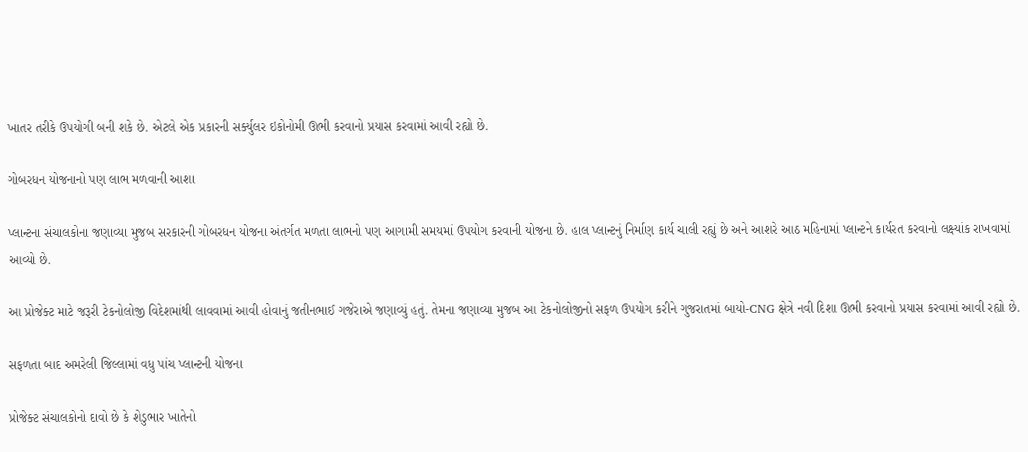ખાતર તરીકે ઉપયોગી બની શકે છે. એટલે એક પ્રકારની સર્ક્યુલર ઇકોનોમી ઊભી કરવાનો પ્રયાસ કરવામાં આવી રહ્યો છે.

ગોબરધન યોજનાનો પણ લાભ મળવાની આશા

પ્લાન્ટના સંચાલકોના જણાવ્યા મુજબ સરકારની ગોબરધન યોજના અંતર્ગત મળતા લાભનો પણ આગામી સમયમાં ઉપયોગ કરવાની યોજના છે. હાલ પ્લાન્ટનું નિર્માણ કાર્ય ચાલી રહ્યું છે અને આશરે આઠ મહિનામાં પ્લાન્ટને કાર્યરત કરવાનો લક્ષ્યાંક રાખવામાં આવ્યો છે.

આ પ્રોજેક્ટ માટે જરૂરી ટેકનોલોજી વિદેશમાંથી લાવવામાં આવી હોવાનું જતીનભાઈ ગજેરાએ જણાવ્યું હતું. તેમના જણાવ્યા મુજબ આ ટેકનોલોજીનો સફળ ઉપયોગ કરીને ગુજરાતમાં બાયો-CNG ક્ષેત્રે નવી દિશા ઊભી કરવાનો પ્રયાસ કરવામાં આવી રહ્યો છે.

સફળતા બાદ અમરેલી જિલ્લામાં વધુ પાંચ પ્લાન્ટની યોજના

પ્રોજેક્ટ સંચાલકોનો દાવો છે કે શેડુભાર ખાતેનો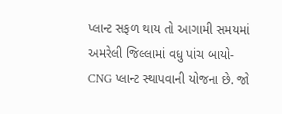પ્લાન્ટ સફળ થાય તો આગામી સમયમાં અમરેલી જિલ્લામાં વધુ પાંચ બાયો-CNG પ્લાન્ટ સ્થાપવાની યોજના છે. જો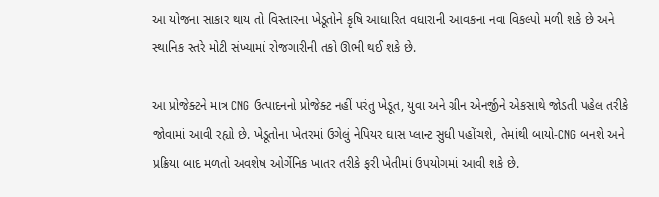આ યોજના સાકાર થાય તો વિસ્તારના ખેડૂતોને કૃષિ આધારિત વધારાની આવકના નવા વિકલ્પો મળી શકે છે અને સ્થાનિક સ્તરે મોટી સંખ્યામાં રોજગારીની તકો ઊભી થઈ શકે છે.

આ પ્રોજેક્ટને માત્ર CNG ઉત્પાદનનો પ્રોજેક્ટ નહીં પરંતુ ખેડૂત, યુવા અને ગ્રીન એનર્જીને એકસાથે જોડતી પહેલ તરીકે જોવામાં આવી રહ્યો છે. ખેડૂતોના ખેતરમાં ઉગેલું નેપિયર ઘાસ પ્લાન્ટ સુધી પહોંચશે, તેમાંથી બાયો-CNG બનશે અને પ્રક્રિયા બાદ મળતો અવશેષ ઓર્ગેનિક ખાતર તરીકે ફરી ખેતીમાં ઉપયોગમાં આવી શકે છે.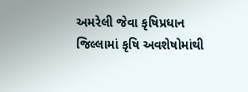અમરેલી જેવા કૃષિપ્રધાન જિલ્લામાં કૃષિ અવશેષોમાંથી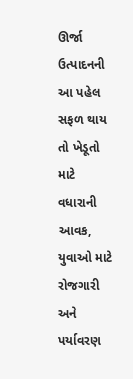ઊર્જા ઉત્પાદનની આ પહેલ સફળ થાય તો ખેડૂતો માટે વધારાની આવક, યુવાઓ માટે રોજગારી અને પર્યાવરણ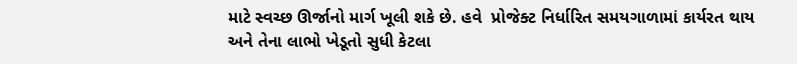માટે સ્વચ્છ ઊર્જાનો માર્ગ ખૂલી શકે છે. હવે  પ્રોજેક્ટ નિર્ધારિત સમયગાળામાં કાર્યરત થાય અને તેના લાભો ખેડૂતો સુધી કેટલા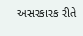અસરકારક રીતે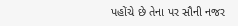પહોંચે છે તેના પર સૌની નજર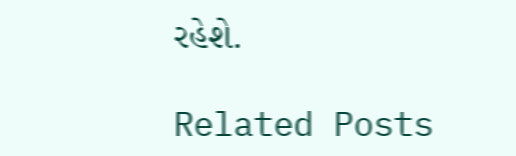રહેશે.

Related Posts